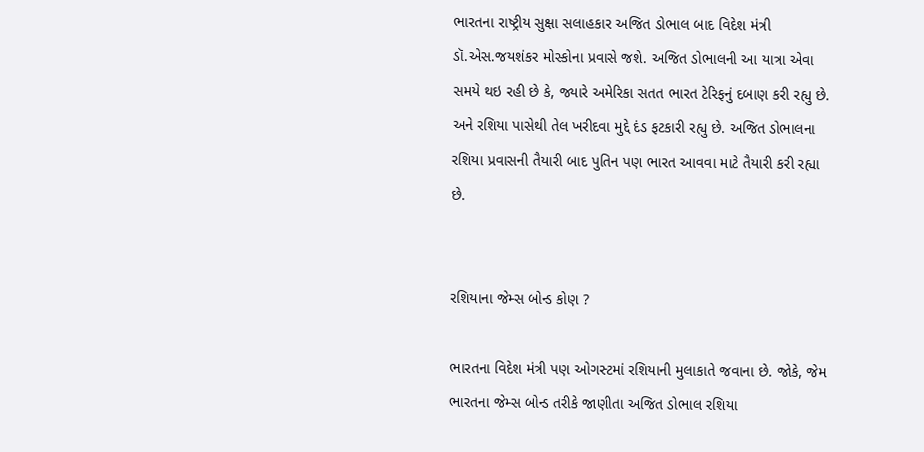ભારતના રાષ્ટ્રીય સુક્ષા સલાહકાર અજિત ડોભાલ બાદ વિદેશ મંત્રી ડૉ.એસ.જયશંકર મોસ્કોના પ્રવાસે જશે. અજિત ડોભાલની આ યાત્રા એવા સમયે થઇ રહી છે કે, જ્યારે અમેરિકા સતત ભારત ટેરિફનું દબાણ કરી રહ્યુ છે. અને રશિયા પાસેથી તેલ ખરીદવા મુદ્દે દંડ ફટકારી રહ્યુ છે. અજિત ડોભાલના રશિયા પ્રવાસની તૈયારી બાદ પુતિન પણ ભારત આવવા માટે તૈયારી કરી રહ્યા છે.


રશિયાના જેમ્સ બોન્ડ કોણ ?

ભારતના વિદેશ મંત્રી પણ ઓગસ્ટમાં રશિયાની મુલાકાતે જવાના છે. જોકે, જેમ ભારતના જેમ્સ બોન્ડ તરીકે જાણીતા અજિત ડોભાલ રશિયા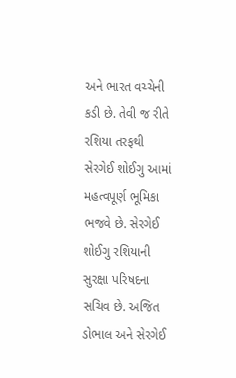અને ભારત વચ્ચેની કડી છે. તેવી જ રીતે રશિયા તરફથી સેરગેઈ શોઈગુ આમાં મહત્વપૂર્ણ ભૂમિકા ભજવે છે. સેરગેઈ શોઈગુ રશિયાની સુરક્ષા પરિષદના સચિવ છે. અજિત ડોભાલ અને સેરગેઈ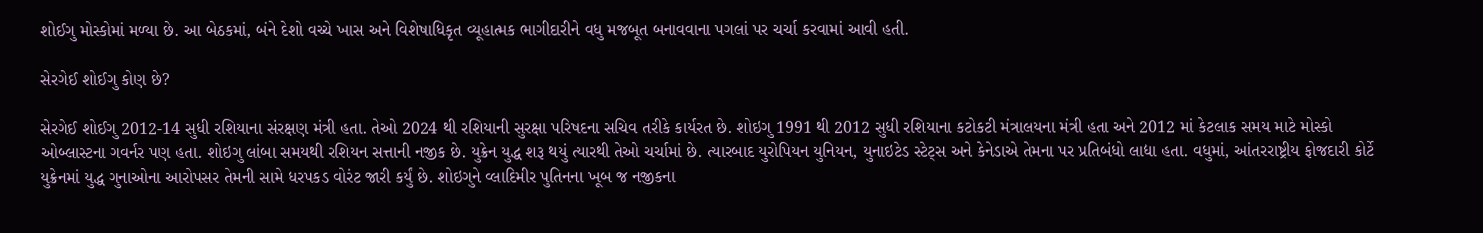શોઈગુ મોસ્કોમાં મળ્યા છે. આ બેઠકમાં, બંને દેશો વચ્ચે ખાસ અને વિશેષાધિકૃત વ્યૂહાત્મક ભાગીદારીને વધુ મજબૂત બનાવવાના પગલાં પર ચર્ચા કરવામાં આવી હતી.

સેરગેઈ શોઈગુ કોણ છે?

સેરગેઈ શોઈગુ 2012-14 સુધી રશિયાના સંરક્ષણ મંત્રી હતા. તેઓ 2024 થી રશિયાની સુરક્ષા પરિષદના સચિવ તરીકે કાર્યરત છે. શોઇગુ 1991 થી 2012 સુધી રશિયાના કટોકટી મંત્રાલયના મંત્રી હતા અને 2012 માં કેટલાક સમય માટે મોસ્કો ઓબ્લાસ્ટના ગવર્નર પણ હતા. શોઇગુ લાંબા સમયથી રશિયન સત્તાની નજીક છે. યુક્રેન યુદ્ધ શરૂ થયું ત્યારથી તેઓ ચર્ચામાં છે. ત્યારબાદ યુરોપિયન યુનિયન, યુનાઇટેડ સ્ટેટ્સ અને કેનેડાએ તેમના પર પ્રતિબંધો લાદ્યા હતા. વધુમાં, આંતરરાષ્ટ્રીય ફોજદારી કોર્ટે યુક્રેનમાં યુદ્ધ ગુનાઓના આરોપસર તેમની સામે ધરપકડ વોરંટ જારી કર્યું છે. શોઇગુને વ્લાદિમીર પુતિનના ખૂબ જ નજીકના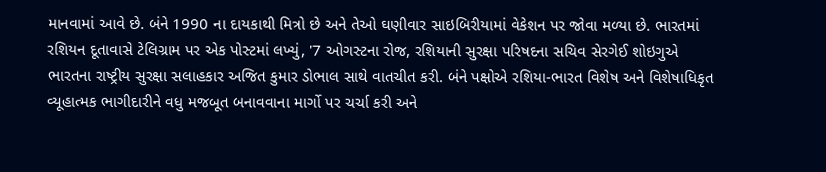માનવામાં આવે છે. બંને 1990 ના દાયકાથી મિત્રો છે અને તેઓ ઘણીવાર સાઇબિરીયામાં વેકેશન પર જોવા મળ્યા છે. ભારતમાં રશિયન દૂતાવાસે ટેલિગ્રામ પર એક પોસ્ટમાં લખ્યું, '7 ઓગસ્ટના રોજ, રશિયાની સુરક્ષા પરિષદના સચિવ સેરગેઈ શોઇગુએ ભારતના રાષ્ટ્રીય સુરક્ષા સલાહકાર અજિત કુમાર ડોભાલ સાથે વાતચીત કરી. બંને પક્ષોએ રશિયા-ભારત વિશેષ અને વિશેષાધિકૃત વ્યૂહાત્મક ભાગીદારીને વધુ મજબૂત બનાવવાના માર્ગો પર ચર્ચા કરી અને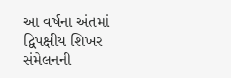આ વર્ષના અંતમાં દ્વિપક્ષીય શિખર સંમેલનની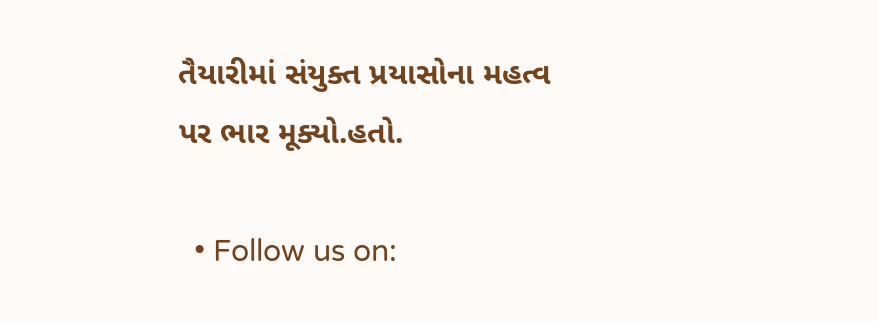તૈયારીમાં સંયુક્ત પ્રયાસોના મહત્વ પર ભાર મૂક્યો.હતો.

  • Follow us on: